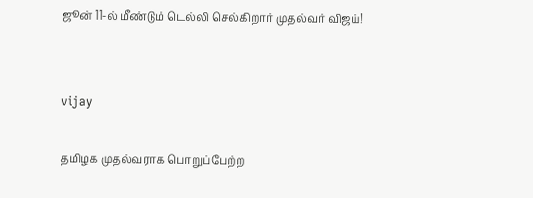ஜூன் 11-ல் மீண்டும் டெல்லி செல்கிறார் முதல்வர் விஜய்!


vijay

தமிழக முதல்வராக பொறுப்பேற்ற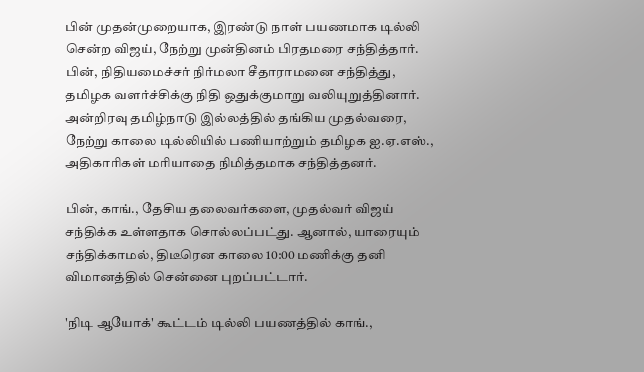பின் முதன்முறையாக, இரண்டு நாள் பயணமாக டில்லி சென்ற விஜய், நேற்று முன்தினம் பிரதமரை சந்தித்தார். பின், நிதியமைச்சர் நிர்மலா சீதாராமனை சந்தித்து, தமிழக வளர்ச்சிக்கு நிதி ஒதுக்குமாறு வலியுறுத்தினார். அன்றிரவு தமிழ்நாடு இல்லத்தில் தங்கிய முதல்வரை, நேற்று காலை டில்லியில் பணியாற்றும் தமிழக ஐ.ஏ.எஸ்., அதிகாரிகள் மரியாதை நிமித்தமாக சந்தித்தனர்.

பின், காங்., தேசிய தலைவர்களை, முதல்வர் விஜய் சந்திக்க உள்ளதாக சொல்லப்பட்து. ஆனால், யாரையும் சந்திக்காமல், திடீரென காலை 10:00 மணிக்கு தனி விமானத்தில் சென்னை புறப்பட்டார்.

'நிடி ஆயோக்' கூட்டம் டில்லி பயணத்தில் காங்.,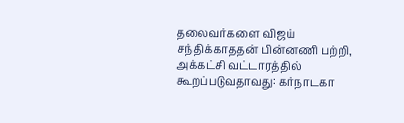தலைவர்களை விஜய் சந்திக்காததன் பின்னணி பற்றி, அக்கட்சி வட்டாரத்தில் கூறப்படுவதாவது: கர்நாடகா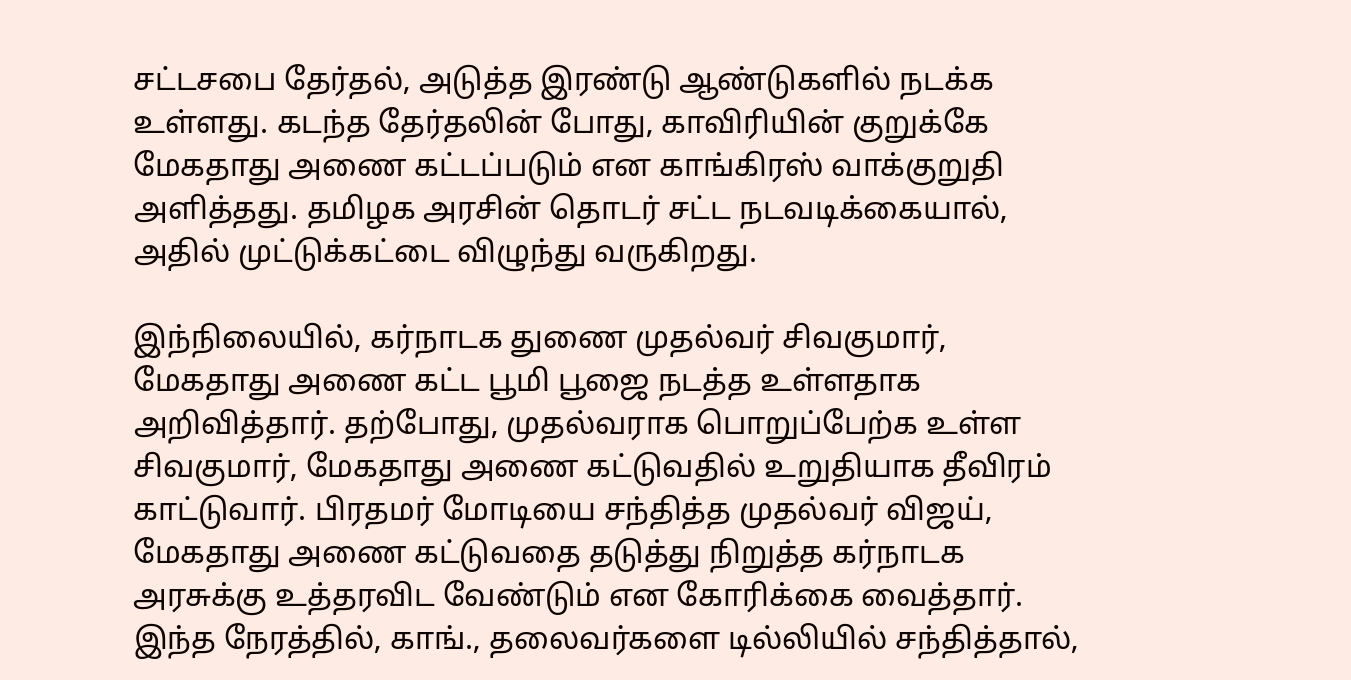சட்டசபை தேர்தல், அடுத்த இரண்டு ஆண்டுகளில் நடக்க உள்ளது. கடந்த தேர்தலின் போது, காவிரியின் குறுக்கே மேகதாது அணை கட்டப்படும் என காங்கிரஸ் வாக்குறுதி அளித்தது. தமிழக அரசின் தொடர் சட்ட நடவடிக்கையால், அதில் முட்டுக்கட்டை விழுந்து வருகிறது.

இந்நிலையில், கர்நாடக துணை முதல்வர் சிவகுமார், மேகதாது அணை கட்ட பூமி பூஜை நடத்த உள்ளதாக அறிவித்தார். தற்போது, முதல்வராக பொறுப்பேற்க உள்ள சிவகுமார், மேகதாது அணை கட்டுவதில் உறுதியாக தீவிரம் காட்டுவார். பிரதமர் மோடியை சந்தித்த முதல்வர் விஜய், மேகதாது அணை கட்டுவதை தடுத்து நிறுத்த கர்நாடக அரசுக்கு உத்தரவிட வேண்டும் என கோரிக்கை வைத்தார். இந்த நேரத்தில், காங்., தலைவர்களை டில்லியில் சந்தித்தால்,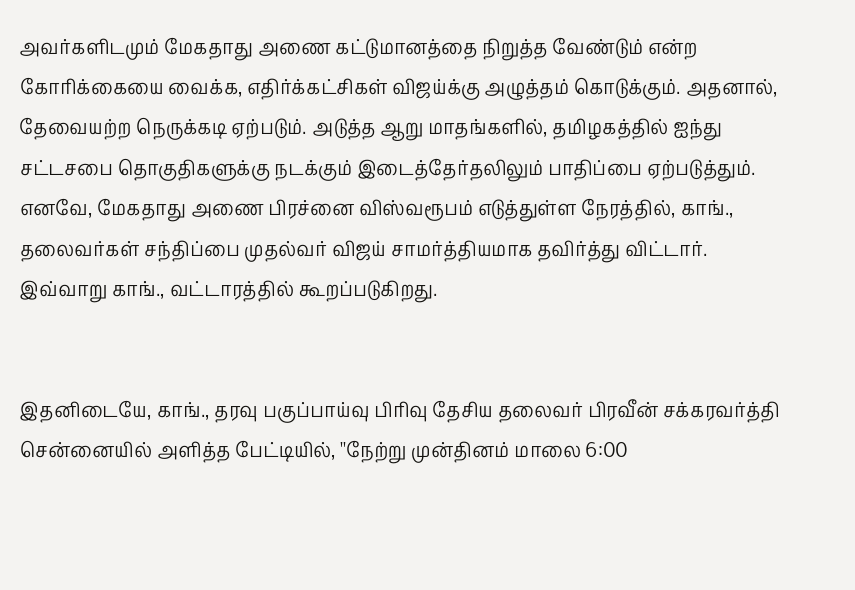அவர்களிடமும் மேகதாது அணை கட்டுமானத்தை நிறுத்த வேண்டும் என்ற கோரிக்கையை வைக்க, எதிர்க்கட்சிகள் விஜய்க்கு அழுத்தம் கொடுக்கும். அதனால், தேவையற்ற நெருக்கடி ஏற்படும். அடுத்த ஆறு மாதங்களில், தமிழகத்தில் ஐந்து சட்டசபை தொகுதிகளுக்கு நடக்கும் இடைத்தேர்தலிலும் பாதிப்பை ஏற்படுத்தும். எனவே, மேகதாது அணை பிரச்னை விஸ்வரூபம் எடுத்துள்ள நேரத்தில், காங்., தலைவர்கள் சந்திப்பை முதல்வர் விஜய் சாமர்த்தியமாக தவிர்த்து விட்டார். இவ்வாறு காங்., வட்டாரத்தில் கூறப்படுகிறது.


இதனிடையே, காங்., தரவு பகுப்பாய்வு பிரிவு தேசிய தலைவர் பிரவீன் சக்கரவர்த்தி சென்னையில் அளித்த பேட்டியில், ''நேற்று முன்தினம் மாலை 6:00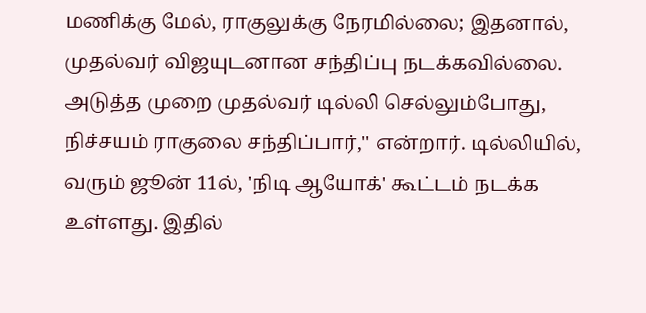மணிக்கு மேல், ராகுலுக்கு நேரமில்லை; இதனால், முதல்வர் விஜயுடனான சந்திப்பு நடக்கவில்லை. அடுத்த முறை முதல்வர் டில்லி செல்லும்போது, நிச்சயம் ராகுலை சந்திப்பார்,'' என்றார். டில்லியில், வரும் ஜூன் 11ல், 'நிடி ஆயோக்' கூட்டம் நடக்க உள்ளது. இதில்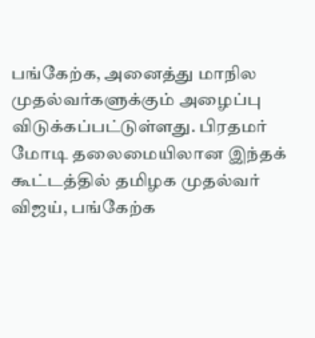பங்கேற்க, அனைத்து மாநில முதல்வர்களுக்கும் அழைப்பு விடுக்கப்பட்டுள்ளது. பிரதமர் மோடி தலைமையிலான இந்தக் கூட்டத்தில் தமிழக முதல்வர் விஜய், பங்கேற்க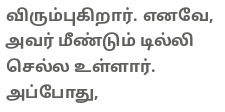விரும்புகிறார். எனவே, அவர் மீண்டும் டில்லி செல்ல உள்ளார். அப்போது,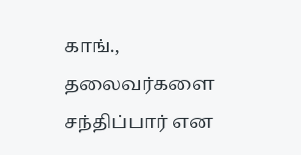காங்., தலைவர்களை சந்திப்பார் என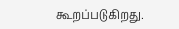கூறப்படுகிறது.